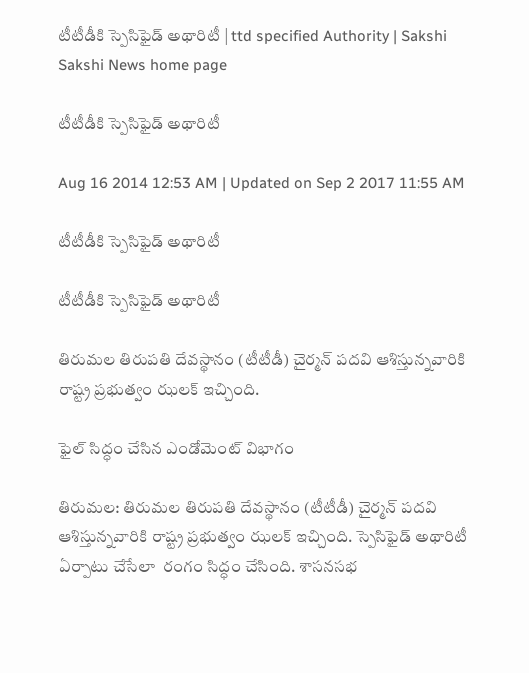టీటీడీకి స్పెసిఫైడ్ అథారిటీ | ttd specified Authority | Sakshi
Sakshi News home page

టీటీడీకి స్పెసిఫైడ్ అథారిటీ

Aug 16 2014 12:53 AM | Updated on Sep 2 2017 11:55 AM

టీటీడీకి స్పెసిఫైడ్ అథారిటీ

టీటీడీకి స్పెసిఫైడ్ అథారిటీ

తిరుమల తిరుపతి దేవస్థానం (టీటీడీ) చైర్మన్ పదవి ఆశిస్తున్నవారికి రాష్ట్ర ప్రభుత్వం ఝలక్ ఇచ్చింది.

ఫైల్ సిద్ధం చేసిన ఎండోమెంట్ విభాగం

తిరుమల: తిరుమల తిరుపతి దేవస్థానం (టీటీడీ) చైర్మన్ పదవి ఆశిస్తున్నవారికి రాష్ట్ర ప్రభుత్వం ఝలక్ ఇచ్చింది. స్పెసిఫైడ్ అథారిటీ ఏర్పాటు చేసేలా  రంగం సిద్ధం చేసింది. శాసనసభ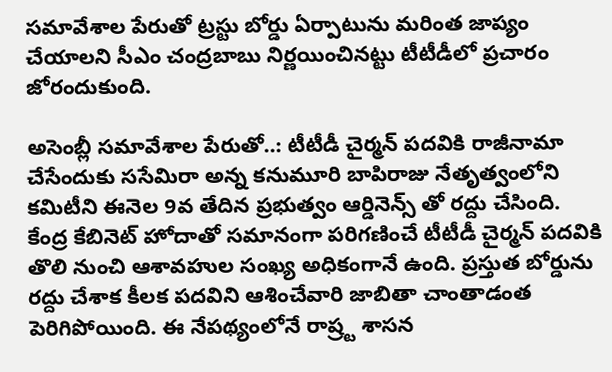సమావేశాల పేరుతో ట్రస్టు బోర్డు ఏర్పాటును మరింత జాప్యం చేయాలని సీఎం చంద్రబాబు నిర్ణయించినట్టు టీటీడీలో ప్రచారం జోరందుకుంది.

అసెంబ్లీ సమావేశాల పేరుతో..: టీటీడీ చైర్మన్ పదవికి రాజీనామా చేసేందుకు ససేమిరా అన్న కనుమూరి బాపిరాజు నేతృత్వంలోని కమిటీని ఈనెల 9వ తేదిన ప్రభుత్వం ఆర్డినెన్స్ తో రద్దు చేసింది. కేంద్ర కేబినెట్ హోదాతో సమానంగా పరిగణించే టీటీడీ చైర్మన్ పదవికి తొలి నుంచి ఆశావహుల సంఖ్య అధికంగానే ఉంది. ప్రస్తుత బోర్డును రద్దు చేశాక కీలక పదవిని ఆశించేవారి జాబితా చాంతాడంత పెరిగిపోయింది. ఈ నేపథ్యంలోనే రాష్ర్ట శాసన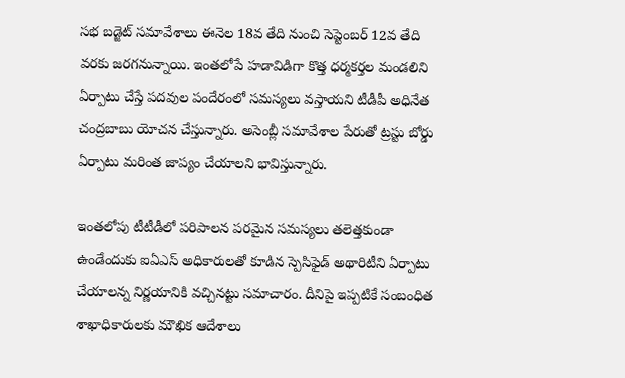సభ బడ్జెట్ సమావేశాలు ఈనెల 18వ తేది నుంచి సెప్టెంబర్ 12వ తేది వరకు జరగనున్నాయి. ఇంతలోపే హడావిడిగా కొత్త ధర్మకర్తల మండలిని ఏర్పాటు చేస్తే పదవుల పందేరంలో సమస్యలు వస్తాయని టీడీపీ అధినేత చంద్రబాబు యోచన చేస్తున్నారు. అసెంబ్లీ సమావేశాల పేరుతో ట్రస్టు బోర్డు ఏర్పాటు మరింత జాప్యం చేయాలని భావిస్తున్నారు.

ఇంతలోపు టీటీడీలో పరిపాలన పరమైన సమస్యలు తలెత్తకుండా ఉండేందుకు ఐఏఎస్ అధికారులతో కూడిన స్పెసిఫైడ్ అథారిటీని ఏర్పాటు చేయాలన్న నిర్ణయానికి వచ్చినట్టు సమాచారం. దీనిపై ఇప్పటికే సంబంధిత శాఖాధికారులకు మౌఖిక ఆదేశాలు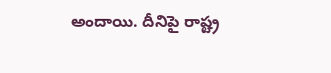అందాయి. దీనిపై రాష్ట్ర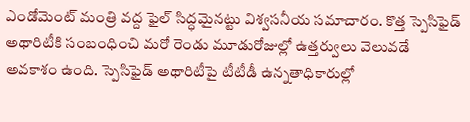ఎండోమెంట్ మంత్రి వద్ద ఫైల్ సిద్ధమైనట్టు విశ్వసనీయ సమాచారం. కొత్త స్పెసిఫైడ్ అథారిటీకి సంబంధించి మరో రెండు మూడురోజుల్లో ఉత్తర్వులు వెలువడే అవకాశం ఉంది. స్పెసిఫైడ్ అథారిటీపై టీటీడీ ఉన్నతాధికారుల్లో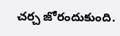చర్చ జోరందుకుంది.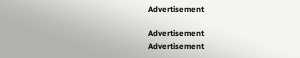Advertisement

Advertisement
Advertisement